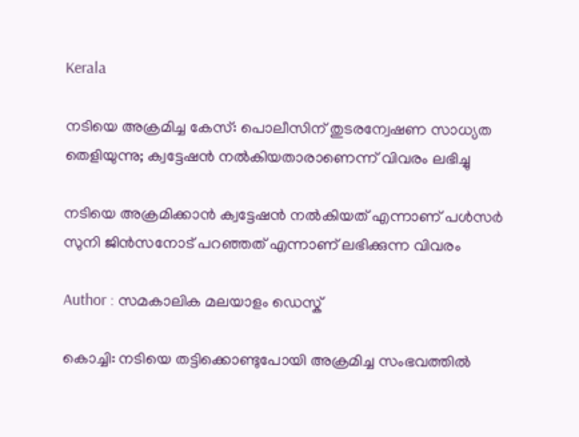Kerala

നടിയെ അക്രമിച്ച കേസ്: പൊലീസിന് തുടരന്വേഷണ സാധ്യത തെളിയുന്നു; ക്വട്ടേഷന്‍ നല്‍കിയതാരാണെന്ന് വിവരം ലഭിച്ചു

നടിയെ അക്രമിക്കാന്‍ ക്വട്ടേഷന്‍ നല്‍കിയത് എന്നാണ് പള്‍സര്‍ സുനി ജിന്‍സനോട് പറഞ്ഞത് എന്നാണ് ലഭിക്കുന്ന വിവരം

Author : സമകാലിക മലയാളം ഡെസ്ക്

കൊച്ചി: നടിയെ തട്ടിക്കൊണ്ടുപോയി അക്രമിച്ച സംഭവത്തില്‍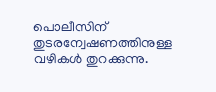പൊലീസിന് തുടരന്വേഷണത്തിനുള്ള വഴികള്‍ തുറക്കുന്നു.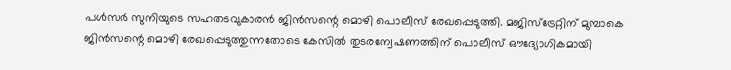പള്‍സര്‍ സുനിയുടെ സഹതടവുകാരന്‍ ജിന്‍സന്റെ മൊഴി പൊലീസ് രേഖപ്പെടുത്തി. മജിസ്‌ട്രേറ്റിന് മുമ്പാകെ ജിന്‍സന്റെ മൊഴി രേഖപ്പെടുത്തുന്നതോടെ കേസില്‍ തുടരന്വേഷണത്തിന് പൊലീസ് ഔദ്യോഗികമായി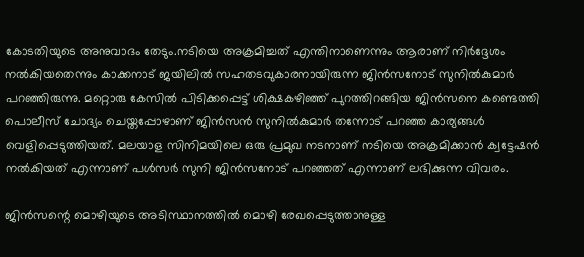കോടതിയുടെ അനുവാദം തേടും.നടിയെ അക്രമിച്ചത് എന്തിനാണെന്നും ആരാണ് നിര്‍ദ്ദേശം നല്‍കിയതെന്നും കാക്കനാട് ജയിലില്‍ സഹതടവുകാരനായിരുന്ന ജിന്‍സനോട് സുനില്‍കുമാര്‍ പറഞ്ഞിരുന്നു. മറ്റൊരു കേസില്‍ പിടിക്കപ്പെട്ട് ശിക്ഷകഴിഞ്ഞ് പുറത്തിറങ്ങിയ ജിന്‍സനെ കണ്ടെത്തി പൊലീസ് ചോദ്യം ചെയ്തപ്പോഴാണ് ജിന്‍സന്‍ സുനില്‍കുമാര്‍ തന്നോട് പറഞ്ഞ കാര്യങ്ങള്‍ വെളിപ്പെടുത്തിയത്. മലയാള സിനിമയിലെ ഒരു പ്രമുഖ നടനാണ് നടിയെ അക്രമിക്കാന്‍ ക്വട്ടേഷന്‍ നല്‍കിയത് എന്നാണ് പള്‍സര്‍ സുനി ജിന്‍സനോട് പറഞ്ഞത് എന്നാണ് ലഭിക്കുന്ന വിവരം.

ജിന്‍സന്റെ മൊഴിയുടെ അടിസ്ഥാനത്തില്‍ മൊഴി രേഖപ്പെടുത്താനുള്ള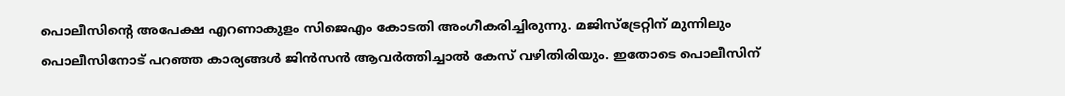പൊലീസിന്റെ അപേക്ഷ എറണാകുളം സിജെഎം കോടതി അംഗീകരിച്ചിരുന്നു. മജിസ്‌ട്രേറ്റിന് മുന്നിലും പൊലീസിനോട് പറഞ്ഞ കാര്യങ്ങള്‍ ജിന്‍സന്‍ ആവര്‍ത്തിച്ചാല്‍ കേസ് വഴിതിരിയും. ഇതോടെ പൊലീസിന്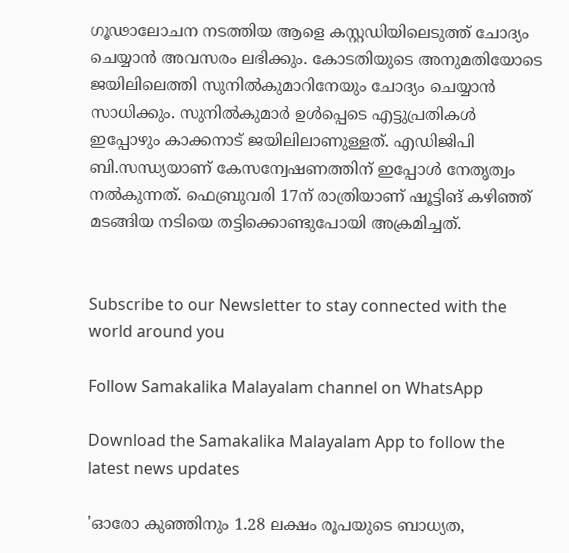ഗൂഢാലോചന നടത്തിയ ആളെ കസ്റ്റഡിയിലെടുത്ത് ചോദ്യം ചെയ്യാന്‍ അവസരം ലഭിക്കും. കോടതിയുടെ അനുമതിയോടെ ജയിലിലെത്തി സുനില്‍കുമാറിനേയും ചോദ്യം ചെയ്യാന്‍ സാധിക്കും. സുനില്‍കുമാര്‍ ഉള്‍പ്പെടെ എട്ടുപ്രതികള്‍ ഇപ്പോഴും കാക്കനാട് ജയിലിലാണുള്ളത്. എഡിജിപി ബി.സന്ധ്യയാണ് കേസന്വേഷണത്തിന് ഇപ്പോള്‍ നേതൃത്വം നല്‍കുന്നത്. ഫെബ്രുവരി 17ന് രാത്രിയാണ് ഷൂട്ടിങ് കഴിഞ്ഞ് മടങ്ങിയ നടിയെ തട്ടിക്കൊണ്ടുപോയി അക്രമിച്ചത്.


Subscribe to our Newsletter to stay connected with the world around you

Follow Samakalika Malayalam channel on WhatsApp

Download the Samakalika Malayalam App to follow the latest news updates

'ഓരോ കുഞ്ഞിനും 1.28 ലക്ഷം രൂപയുടെ ബാധ്യത,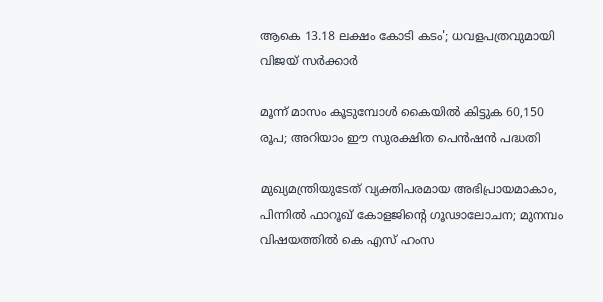ആകെ 13.18 ലക്ഷം കോടി കടം'; ധവളപത്രവുമായി വിജയ്‌ സർക്കാർ

മൂന്ന് മാസം കൂടുമ്പോള്‍ കൈയില്‍ കിട്ടുക 60,150 രൂപ; അറിയാം ഈ സുരക്ഷിത പെന്‍ഷന്‍ പദ്ധതി

മുഖ്യമന്ത്രിയുടേത് വ്യക്തിപരമായ അഭിപ്രായമാകാം, പിന്നിൽ ഫാറൂഖ് കോളജിന്റെ ഗൂഢാലോചന; മുനമ്പം വിഷയത്തിൽ കെ എസ് ഹംസ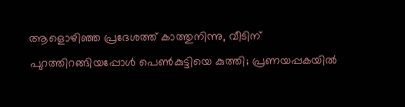ആളൊഴിഞ്ഞ പ്രദേശത്ത് കാത്തുനിന്നു, വീടിന് പുറത്തിറങ്ങിയപ്പോള്‍ പെണ്‍കുട്ടിയെ കുത്തി; പ്രണയപ്പകയില്‍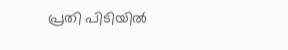പ്രതി പിടിയില്‍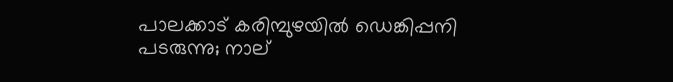പാലക്കാട് കരിമ്പുഴയിൽ ഡെങ്കിപ്പനി പടരുന്നു; നാല്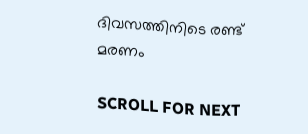ദിവസത്തിനിടെ രണ്ട് മരണം

SCROLL FOR NEXT